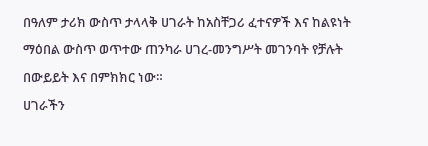በዓለም ታሪክ ውስጥ ታላላቅ ሀገራት ከአስቸጋሪ ፈተናዎች እና ከልዩነት ማዕበል ውስጥ ወጥተው ጠንካራ ሀገረ-መንግሥት መገንባት የቻሉት በውይይት እና በምክክር ነው።
ሀገራችን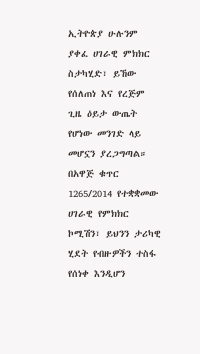ኢትዮጵያ ሁሉንም ያቀፈ ሀገራዊ ምክክር ስታካሂድ፣ ይኸው የሰለጠነ እና የረጅም ጊዜ ዕይታ ውጤት የሆነው መንገድ ላይ መሆኗን ያረጋግጣል።
በአዋጅ ቁጥር 1265/2014 የተቋቋመው ሀገራዊ የምክክር ኮሚሽን፣ ይህንን ታሪካዊ ሂደት የብዙዎችን ተስፋ የሰነቀ እንዲሆን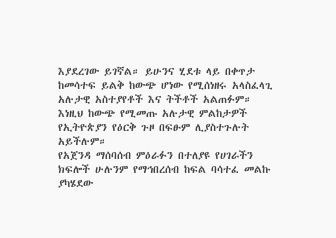እያደረገው ይገኛል። ይሁንና ሂደቱ ላይ በቀጥታ ከመሳተፍ ይልቅ ከውጭ ሆነው የሚሰነዘሩ አላስፈላጊ አሉታዊ አስተያየቶች እና ትችቶች አልጠፉም።
እነዚህ ከውጭ የሚመጡ አሉታዊ ምልከታዎች የኢትዮጵያን የዕርቅ ጉዞ በፍፁም ሊያስተጉሉት አይችሉም።
የአጀንዳ ማሰባሰብ ምዕራፉን በተለያዩ የሀገራችን ክፍሎች ሁሉንም የማኅበረሰብ ከፍል ባሳተፈ መልኩ ያካሄደው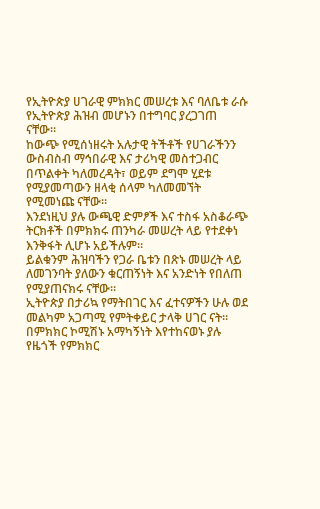የኢትዮጵያ ሀገራዊ ምክክር መሠረቱ እና ባለቤቱ ራሱ የኢትዮጵያ ሕዝብ መሆኑን በተግባር ያረጋገጠ ናቸው።
ከውጭ የሚሰነዘሩት አሉታዊ ትችቶች የሀገራችንን ውስብስብ ማኅበራዊ እና ታሪካዊ መስተጋብር በጥልቀት ካለመረዳት፣ ወይም ደግሞ ሂደቱ የሚያመጣውን ዘላቂ ሰላም ካለመመኘት የሚመነጩ ናቸው።
እንደነዚህ ያሉ ውጫዊ ድምፆች እና ተስፋ አስቆራጭ ትርክቶች በምክክሩ ጠንካራ መሠረት ላይ የተደቀነ እንቅፋት ሊሆኑ አይችሉም።
ይልቁንም ሕዝባችን የጋራ ቤቱን በጽኑ መሠረት ላይ ለመገንባት ያለውን ቁርጠኝነት እና አንድነት የበለጠ የሚያጠናክሩ ናቸው።
ኢትዮጵያ በታሪኳ የማትበገር እና ፈተናዎችን ሁሉ ወደ መልካም አጋጣሚ የምትቀይር ታላቅ ሀገር ናት።
በምክክር ኮሚሽኑ አማካኝነት እየተከናወኑ ያሉ የዜጎች የምክክር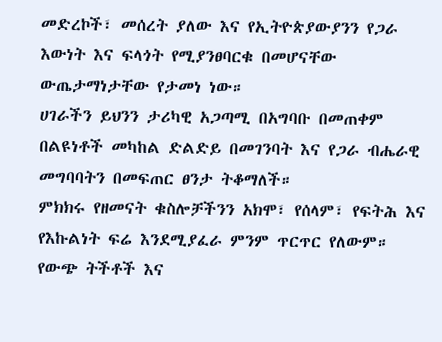መድረኮች፣ መሰረት ያለው እና የኢትዮጵያውያንን የጋራ እውነት እና ፍላጎት የሚያንፀባርቁ በመሆናቸው ውጤታማነታቸው የታመነ ነው።
ሀገራችን ይህንን ታሪካዊ አጋጣሚ በአግባቡ በመጠቀም በልዩነቶች መካከል ድልድይ በመገንባት እና የጋራ ብሔራዊ መግባባትን በመፍጠር ፀንታ ትቆማለች።
ምክክሩ የዘመናት ቁስሎቻችንን አክሞ፣ የሰላም፣ የፍትሕ እና የእኩልነት ፍሬ እንደሚያፈራ ምንም ጥርጥር የለውም።
የውጭ ትችቶች እና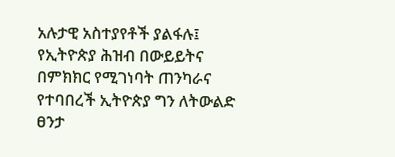አሉታዊ አስተያየቶች ያልፋሉ፤ የኢትዮጵያ ሕዝብ በውይይትና በምክክር የሚገነባት ጠንካራና የተባበረች ኢትዮጵያ ግን ለትውልድ ፀንታ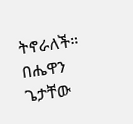ትኖራለች።
በሔዋን ጌታቸው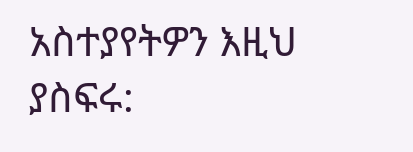አስተያየትዎን እዚህ ያስፍሩ: